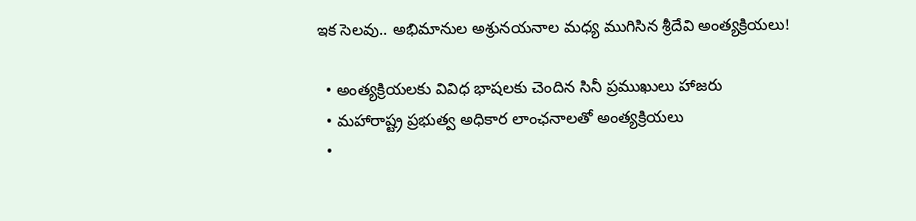ఇక సెలవు.. అభిమానుల అశ్రునయనాల మధ్య ముగిసిన శ్రీదేవి అంత్యక్రియలు!

  • అంత్యక్రియలకు వివిధ భాషలకు చెందిన సినీ ప్రముఖులు హాజరు
  • మహారాష్ట్ర ప్రభుత్వ అధికార లాంఛనాలతో అంత్యక్రియలు
  •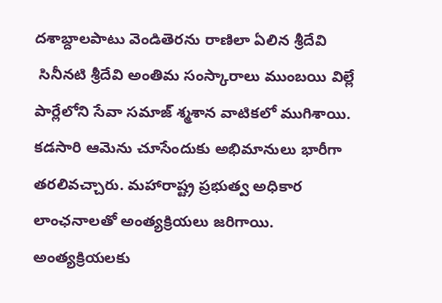దశాబ్దాలపాటు వెండితెరను రాణిలా ఏలిన శ్రీదేవి
 సినీనటి శ్రీదేవి అంతిమ సంస్కారాలు ముంబయి విల్లే పార్లేలోని సేవా సమాజ్‌ శ్మశాన వాటికలో ముగిశాయి. కడసారి ఆమెను చూసేందుకు అభిమానులు భారీగా తరలివచ్చారు. మహారాష్ట్ర ప్రభుత్వ అధికార లాంఛనాలతో అంత్యక్రియలు జరిగాయి. అంత్యక్రియలకు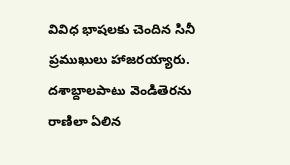వివిధ భాషలకు చెందిన సినీ ప్రముఖులు హాజరయ్యారు. దశాబ్దాలపాటు వెండితెరను రాణిలా ఏలిన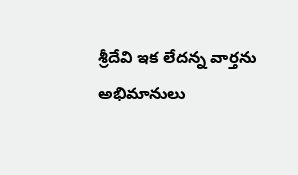శ్రీదేవి ఇక లేదన్న వార్తను అభిమానులు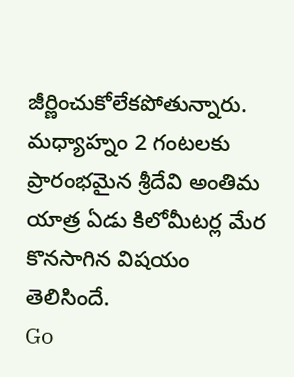జీర్ణించుకోలేకపోతున్నారు. మధ్యాహ్నం 2 గంటలకు ప్రారంభమైన శ్రీదేవి అంతిమ యాత్ర ఏడు కిలోమీటర్ల మేర కొనసాగిన విషయం తెలిసిందే.
Go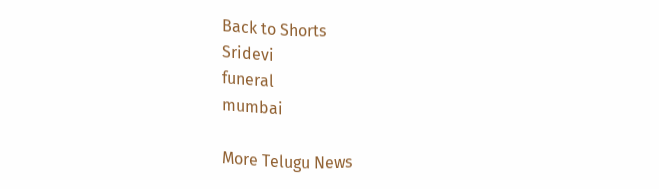Back to Shorts
Sridevi
funeral
mumbai

More Telugu News